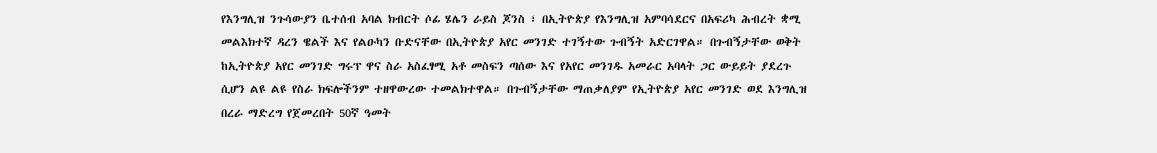የእንግሊዝ ንጉሳውያን ቤተሰብ አባል ክብርት ሶፊ ሄሌን ራይስ ጆንስ ፣ በኢትዮጵያ የእንግሊዝ አምባሳደርና በአፍሪካ ሕብረት ቋሚ መልእክተኛ ዳረን ዌልች እና የልዑካን ቡድናቸው በኢትዮጵያ አየር መንገድ ተገኝተው ጉብኝት አድርገዋል። በጉብኝታቸው ወቅት ከኢትዮጵያ አየር መንገድ ግሩፕ ዋና ስራ አስፈፃሚ አቶ መስፍን ጣሰው እና የአየር መንገዱ አመራር አባላት ጋር ውይይት ያደረጉ ሲሆን ልዩ ልዩ የስራ ክፍሎችንም ተዘዋውረው ተመልክተዋል። በጉብኝታቸው ማጠቃለያም የኢትዮጵያ አየር መንገድ ወደ እንግሊዝ በረራ ማድረግ የጀመረበት 50ኛ ዓመት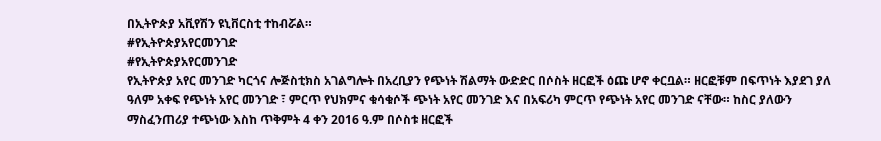በኢትዮጵያ አቪየሽን ዩኒቨርስቲ ተከብሯል።
#የኢትዮጵያአየርመንገድ
#የኢትዮጵያአየርመንገድ
የኢትዮጵያ አየር መንገድ ካርጎና ሎጅስቲክስ አገልግሎት በአረቢያን የጭነት ሽልማት ውድድር በሶስት ዘርፎች ዕጩ ሆኖ ቀርቧል። ዘርፎቹም በፍጥነት እያደገ ያለ ዓለም አቀፍ የጭነት አየር መንገድ ፣ ምርጥ የህክምና ቁሳቁሶች ጭነት አየር መንገድ እና በአፍሪካ ምርጥ የጭነት አየር መንገድ ናቸው። ከስር ያለውን ማስፈንጠሪያ ተጭነው እስከ ጥቅምት 4 ቀን 2016 ዓ.ም በሶስቱ ዘርፎች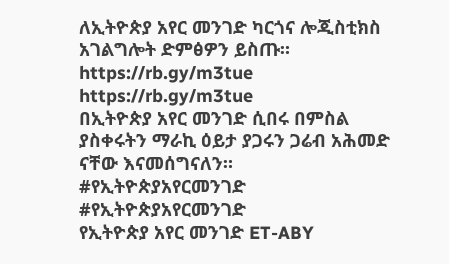ለኢትዮጵያ አየር መንገድ ካርጎና ሎጂስቲክስ አገልግሎት ድምፅዎን ይስጡ።
https://rb.gy/m3tue
https://rb.gy/m3tue
በኢትዮጵያ አየር መንገድ ሲበሩ በምስል ያስቀሩትን ማራኪ ዕይታ ያጋሩን ጋሬብ አሕመድ ናቸው እናመሰግናለን።
#የኢትዮጵያአየርመንገድ
#የኢትዮጵያአየርመንገድ
የኢትዮጵያ አየር መንገድ ET-ABY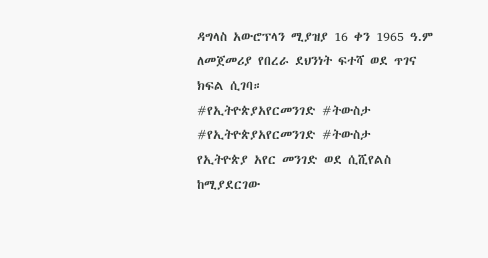ዳግላስ አውሮፕላን ሚያዝያ 16 ቀን 1965 ዓ.ም ለመጀመሪያ የበረራ ደህንነት ፍተሻ ወደ ጥገና ክፍል ሲገባ።
#የኢትዮጵያአየርመንገድ #ትውስታ
#የኢትዮጵያአየርመንገድ #ትውስታ
የኢትዮጵያ አየር መንገድ ወደ ሲሺየልስ ከሚያደርገው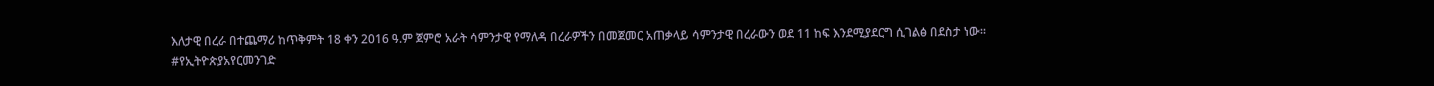እለታዊ በረራ በተጨማሪ ከጥቅምት 18 ቀን 2016 ዓ.ም ጀምሮ አራት ሳምንታዊ የማለዳ በረራዎችን በመጀመር አጠቃላይ ሳምንታዊ በረራውን ወደ 11 ከፍ እንደሚያደርግ ሲገልፅ በደስታ ነው።
#የኢትዮጵያአየርመንገድ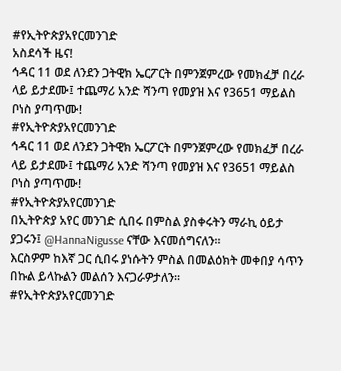#የኢትዮጵያአየርመንገድ
አስደሳች ዜና!
ኅዳር 11 ወደ ለንደን ጋትዊክ ኤርፖርት በምንጀምረው የመክፈቻ በረራ ላይ ይታደሙ፤ ተጨማሪ አንድ ሻንጣ የመያዝ እና የ3651 ማይልስ ቦነስ ያጣጥሙ!
#የኢትዮጵያአየርመንገድ
ኅዳር 11 ወደ ለንደን ጋትዊክ ኤርፖርት በምንጀምረው የመክፈቻ በረራ ላይ ይታደሙ፤ ተጨማሪ አንድ ሻንጣ የመያዝ እና የ3651 ማይልስ ቦነስ ያጣጥሙ!
#የኢትዮጵያአየርመንገድ
በኢትዮጵያ አየር መንገድ ሲበሩ በምስል ያስቀሩትን ማራኪ ዕይታ ያጋሩን፤ @HannaNigusse ናቸው እናመሰግናለን።
እርስዎም ከእኛ ጋር ሲበሩ ያነሱትን ምስል በመልዕክት መቀበያ ሳጥን በኩል ይላኩልን መልሰን እናጋራዎታለን።
#የኢትዮጵያአየርመንገድ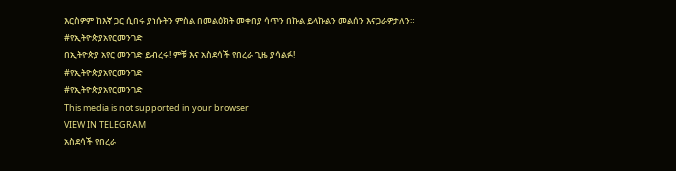እርስዎም ከእኛ ጋር ሲበሩ ያነሱትን ምስል በመልዕክት መቀበያ ሳጥን በኩል ይላኩልን መልሰን እናጋራዎታለን።
#የኢትዮጵያአየርመንገድ
በኢትዮጵያ አየር መንገድ ይብረሩ! ምቹ እና አስደሳች የበረራ ጊዜ ያሳልፉ!
#የኢትዮጵያአየርመንገድ
#የኢትዮጵያአየርመንገድ
This media is not supported in your browser
VIEW IN TELEGRAM
አስደሳች የበረራ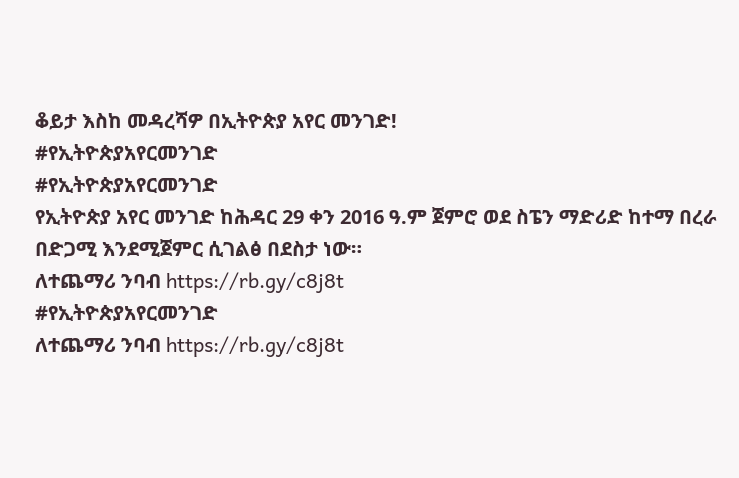ቆይታ እስከ መዳረሻዎ በኢትዮጵያ አየር መንገድ!
#የኢትዮጵያአየርመንገድ
#የኢትዮጵያአየርመንገድ
የኢትዮጵያ አየር መንገድ ከሕዳር 29 ቀን 2016 ዓ.ም ጀምሮ ወደ ስፔን ማድሪድ ከተማ በረራ በድጋሚ እንደሚጀምር ሲገልፅ በደስታ ነው።
ለተጨማሪ ንባብ https://rb.gy/c8j8t
#የኢትዮጵያአየርመንገድ
ለተጨማሪ ንባብ https://rb.gy/c8j8t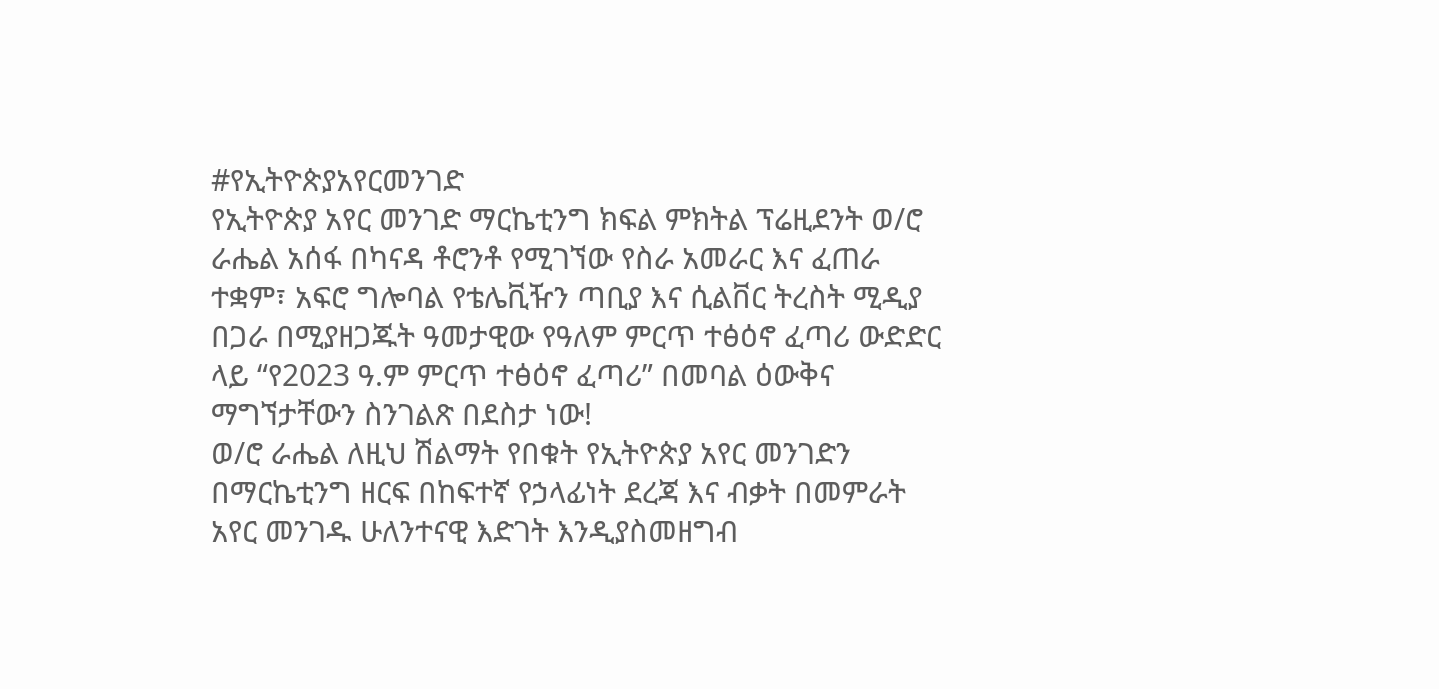#የኢትዮጵያአየርመንገድ
የኢትዮጵያ አየር መንገድ ማርኬቲንግ ክፍል ምክትል ፕሬዚደንት ወ/ሮ ራሔል አሰፋ በካናዳ ቶሮንቶ የሚገኘው የስራ አመራር እና ፈጠራ ተቋም፣ አፍሮ ግሎባል የቴሌቪዥን ጣቢያ እና ሲልቨር ትረስት ሚዲያ በጋራ በሚያዘጋጁት ዓመታዊው የዓለም ምርጥ ተፅዕኖ ፈጣሪ ውድድር ላይ “የ2023 ዓ.ም ምርጥ ተፅዕኖ ፈጣሪ” በመባል ዕውቅና ማግኘታቸውን ስንገልጽ በደስታ ነው!
ወ/ሮ ራሔል ለዚህ ሽልማት የበቁት የኢትዮጵያ አየር መንገድን በማርኬቲንግ ዘርፍ በከፍተኛ የኃላፊነት ደረጃ እና ብቃት በመምራት አየር መንገዱ ሁለንተናዊ እድገት እንዲያስመዘግብ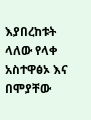እያበረከቱት ላለው የላቀ አስተዋፅኦ እና በሞያቸው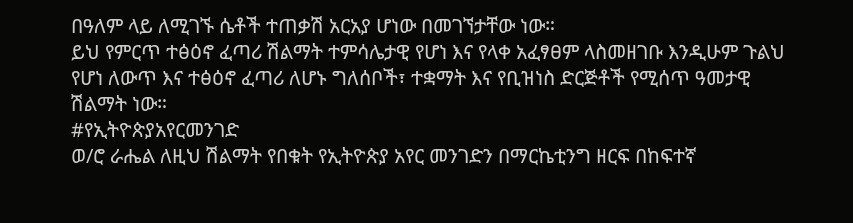በዓለም ላይ ለሚገኙ ሴቶች ተጠቃሽ አርአያ ሆነው በመገኘታቸው ነው።
ይህ የምርጥ ተፅዕኖ ፈጣሪ ሽልማት ተምሳሌታዊ የሆነ እና የላቀ አፈፃፀም ላስመዘገቡ እንዲሁም ጉልህ የሆነ ለውጥ እና ተፅዕኖ ፈጣሪ ለሆኑ ግለሰቦች፣ ተቋማት እና የቢዝነስ ድርጅቶች የሚሰጥ ዓመታዊ ሽልማት ነው።
#የኢትዮጵያአየርመንገድ
ወ/ሮ ራሔል ለዚህ ሽልማት የበቁት የኢትዮጵያ አየር መንገድን በማርኬቲንግ ዘርፍ በከፍተኛ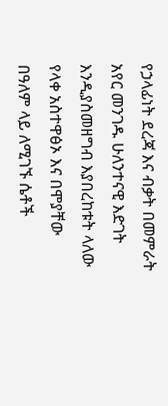የኃላፊነት ደረጃ እና ብቃት በመምራት አየር መንገዱ ሁለንተናዊ እድገት እንዲያስመዘግብ እያበረከቱት ላለው የላቀ አስተዋፅኦ እና በሞያቸው በዓለም ላይ ለሚገኙ ሴቶች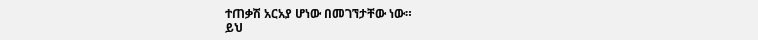ተጠቃሽ አርአያ ሆነው በመገኘታቸው ነው።
ይህ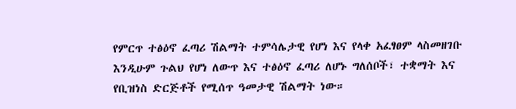የምርጥ ተፅዕኖ ፈጣሪ ሽልማት ተምሳሌታዊ የሆነ እና የላቀ አፈፃፀም ላስመዘገቡ እንዲሁም ጉልህ የሆነ ለውጥ እና ተፅዕኖ ፈጣሪ ለሆኑ ግለሰቦች፣ ተቋማት እና የቢዝነስ ድርጅቶች የሚሰጥ ዓመታዊ ሽልማት ነው።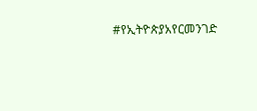#የኢትዮጵያአየርመንገድ